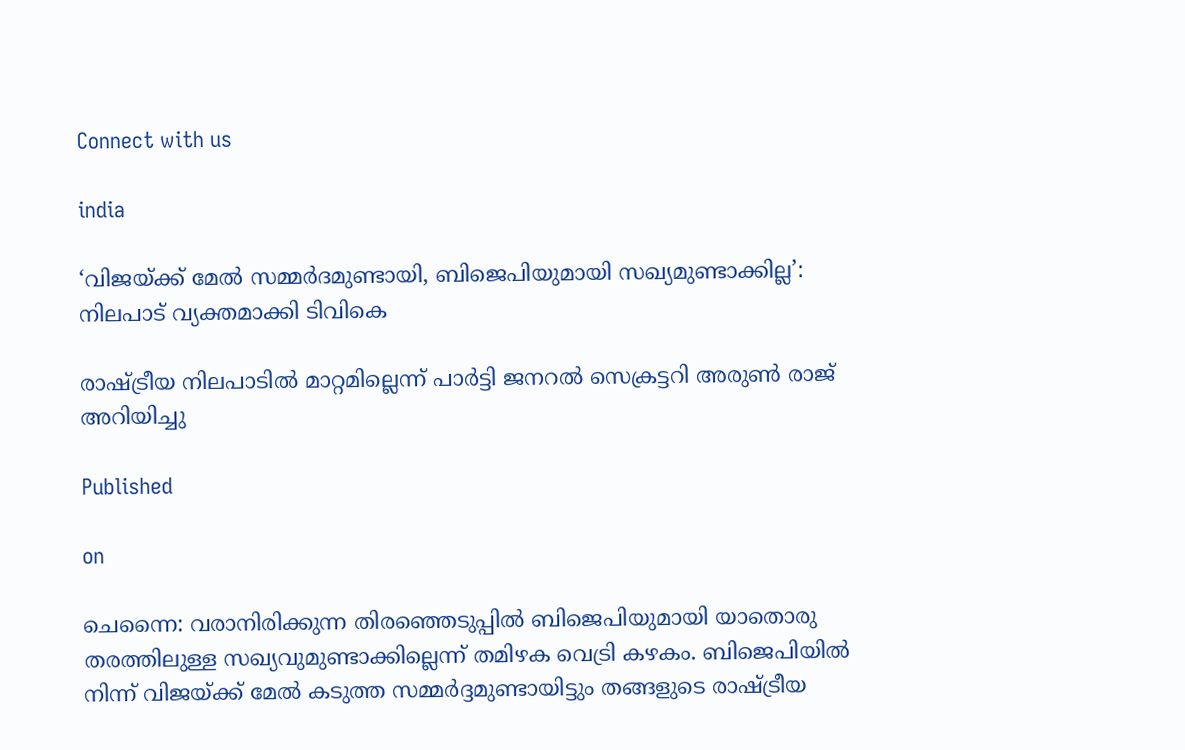Connect with us

india

‘വിജയ്ക്ക് മേല്‍ സമ്മര്‍ദമുണ്ടായി, ബിജെപിയുമായി സഖ്യമുണ്ടാക്കില്ല’: നിലപാട് വ്യക്തമാക്കി ടിവികെ

രാഷ്ട്രീയ നിലപാടില്‍ മാറ്റമില്ലെന്ന് പാര്‍ട്ടി ജനറല്‍ സെക്രട്ടറി അരുണ്‍ രാജ് അറിയിച്ചു

Published

on

ചെന്നൈ: വരാനിരിക്കുന്ന തിരഞ്ഞെടുപ്പില്‍ ബിജെപിയുമായി യാതൊരു തരത്തിലുള്ള സഖ്യവുമുണ്ടാക്കില്ലെന്ന് തമിഴക വെട്രി കഴകം. ബിജെപിയില്‍ നിന്ന് വിജയ്ക്ക് മേല്‍ കടുത്ത സമ്മര്‍ദ്ദമുണ്ടായിട്ടും തങ്ങളുടെ രാഷ്ട്രീയ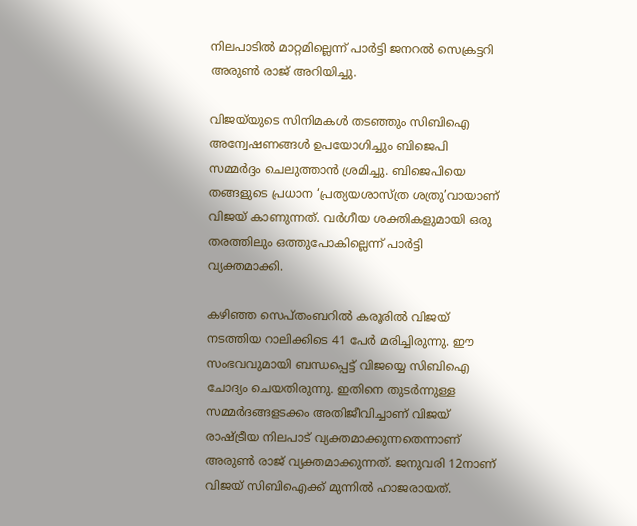നിലപാടില്‍ മാറ്റമില്ലെന്ന് പാര്‍ട്ടി ജനറല്‍ സെക്രട്ടറി അരുണ്‍ രാജ് അറിയിച്ചു.

വിജയ്‌യുടെ സിനിമകള്‍ തടഞ്ഞും സിബിഐ അന്വേഷണങ്ങള്‍ ഉപയോഗിച്ചും ബിജെപി സമ്മര്‍ദ്ദം ചെലുത്താന്‍ ശ്രമിച്ചു. ബിജെപിയെ തങ്ങളുടെ പ്രധാന ‘പ്രത്യയശാസ്ത്ര ശത്രു’വായാണ് വിജയ് കാണുന്നത്. വര്‍ഗീയ ശക്തികളുമായി ഒരു തരത്തിലും ഒത്തുപോകില്ലെന്ന് പാര്‍ട്ടി വ്യക്തമാക്കി.

കഴിഞ്ഞ സെപ്തംബറില്‍ കരൂരില്‍ വിജയ് നടത്തിയ റാലിക്കിടെ 41 പേര്‍ മരിച്ചിരുന്നു. ഈ സംഭവവുമായി ബന്ധപ്പെട്ട് വിജയ്യെ സിബിഐ ചോദ്യം ചെയതിരുന്നു. ഇതിനെ തുടര്‍ന്നുള്ള സമ്മര്‍ദങ്ങളടക്കം അതിജീവിച്ചാണ് വിജയ് രാഷ്ട്രീയ നിലപാട് വ്യക്തമാക്കുന്നതെന്നാണ് അരുണ്‍ രാജ് വ്യക്തമാക്കുന്നത്. ജനുവരി 12നാണ് വിജയ് സിബിഐക്ക് മുന്നില്‍ ഹാജരായത്.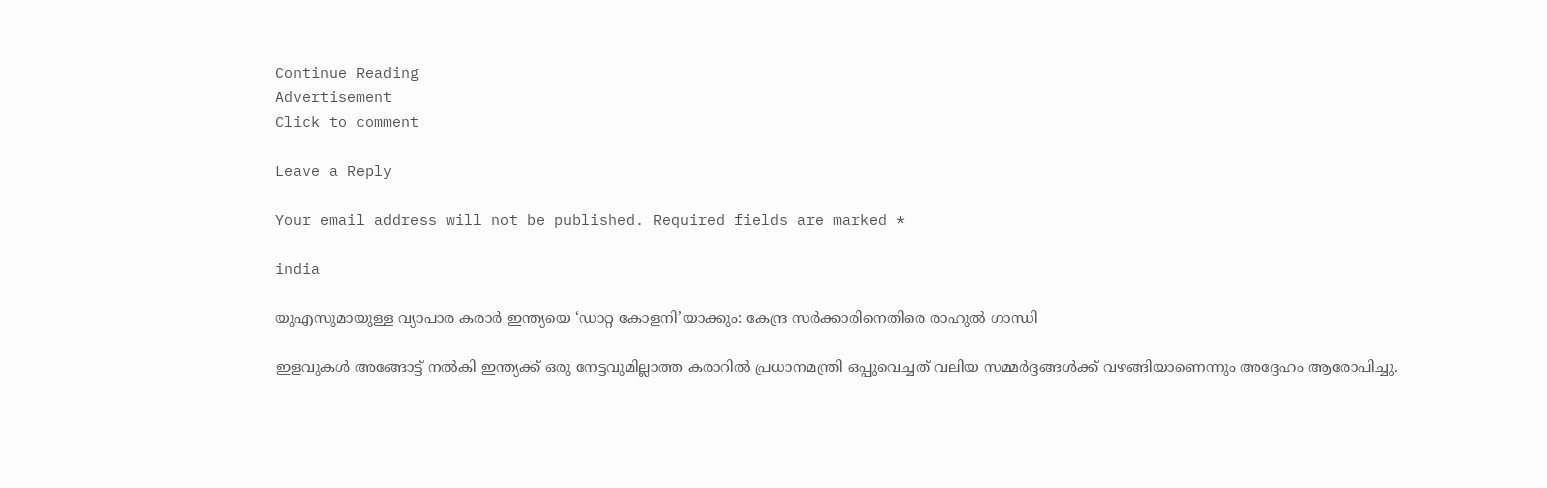Continue Reading
Advertisement
Click to comment

Leave a Reply

Your email address will not be published. Required fields are marked *

india

യുഎസുമായുള്ള വ്യാപാര കരാര്‍ ഇന്ത്യയെ ‘ഡാറ്റ കോളനി’യാക്കും: കേന്ദ്ര സര്‍ക്കാരിനെതിരെ രാഹുല്‍ ഗാന്ധി

ഇളവുകള്‍ അങ്ങോട്ട് നല്‍കി ഇന്ത്യക്ക് ഒരു നേട്ടവുമില്ലാത്ത കരാറില്‍ പ്രധാനമന്ത്രി ഒപ്പുവെച്ചത് വലിയ സമ്മര്‍ദ്ദങ്ങള്‍ക്ക് വഴങ്ങിയാണെന്നും അദ്ദേഹം ആരോപിച്ചു.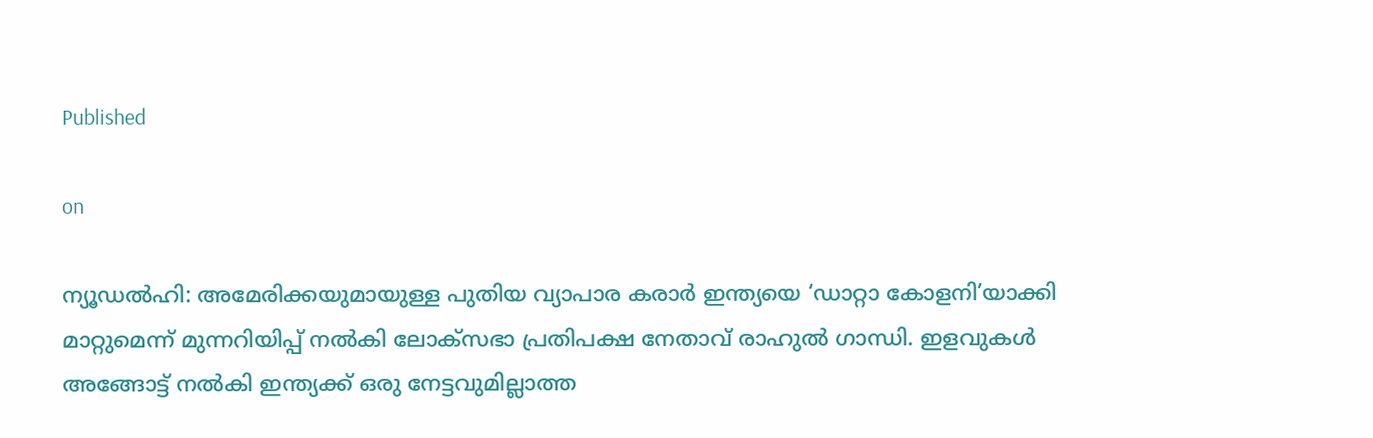Published

on

ന്യൂഡല്‍ഹി: അമേരിക്കയുമായുള്ള പുതിയ വ്യാപാര കരാര്‍ ഇന്ത്യയെ ‘ഡാറ്റാ കോളനി’യാക്കി മാറ്റുമെന്ന് മുന്നറിയിപ്പ് നല്‍കി ലോക്സഭാ പ്രതിപക്ഷ നേതാവ് രാഹുല്‍ ഗാന്ധി. ഇളവുകള്‍ അങ്ങോട്ട് നല്‍കി ഇന്ത്യക്ക് ഒരു നേട്ടവുമില്ലാത്ത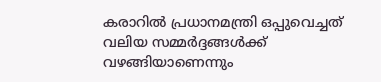കരാറില്‍ പ്രധാനമന്ത്രി ഒപ്പുവെച്ചത് വലിയ സമ്മര്‍ദ്ദങ്ങള്‍ക്ക് വഴങ്ങിയാണെന്നും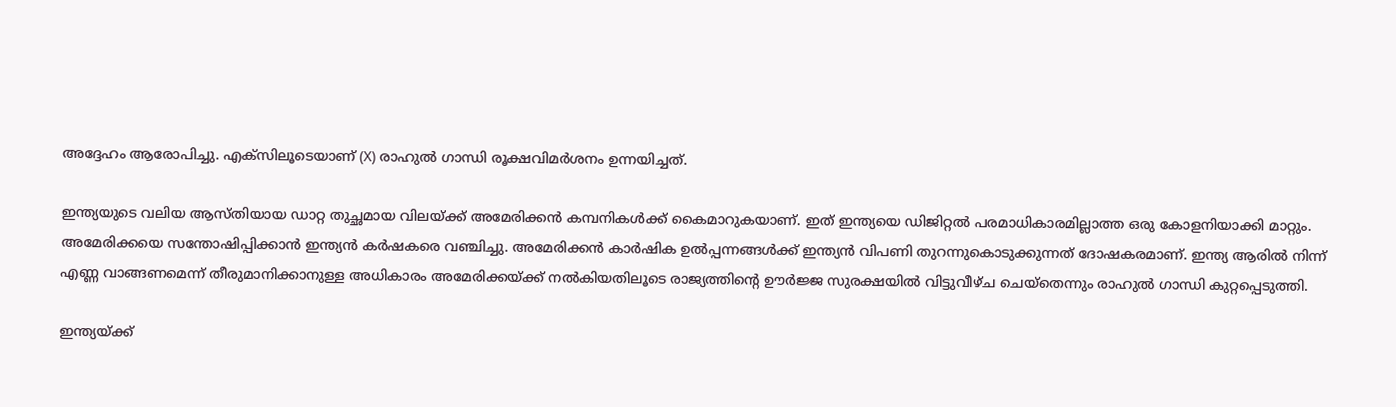അദ്ദേഹം ആരോപിച്ചു. എക്സിലൂടെയാണ് (X) രാഹുല്‍ ഗാന്ധി രൂക്ഷവിമര്‍ശനം ഉന്നയിച്ചത്.

ഇന്ത്യയുടെ വലിയ ആസ്തിയായ ഡാറ്റ തുച്ഛമായ വിലയ്ക്ക് അമേരിക്കന്‍ കമ്പനികള്‍ക്ക് കൈമാറുകയാണ്. ഇത് ഇന്ത്യയെ ഡിജിറ്റല്‍ പരമാധികാരമില്ലാത്ത ഒരു കോളനിയാക്കി മാറ്റും. അമേരിക്കയെ സന്തോഷിപ്പിക്കാന്‍ ഇന്ത്യന്‍ കര്‍ഷകരെ വഞ്ചിച്ചു. അമേരിക്കന്‍ കാര്‍ഷിക ഉല്‍പ്പന്നങ്ങള്‍ക്ക് ഇന്ത്യന്‍ വിപണി തുറന്നുകൊടുക്കുന്നത് ദോഷകരമാണ്. ഇന്ത്യ ആരില്‍ നിന്ന് എണ്ണ വാങ്ങണമെന്ന് തീരുമാനിക്കാനുള്ള അധികാരം അമേരിക്കയ്ക്ക് നല്‍കിയതിലൂടെ രാജ്യത്തിന്റെ ഊര്‍ജ്ജ സുരക്ഷയില്‍ വിട്ടുവീഴ്ച ചെയ്‌തെന്നും രാഹുല്‍ ഗാന്ധി കുറ്റപ്പെടുത്തി.

ഇന്ത്യയ്ക്ക്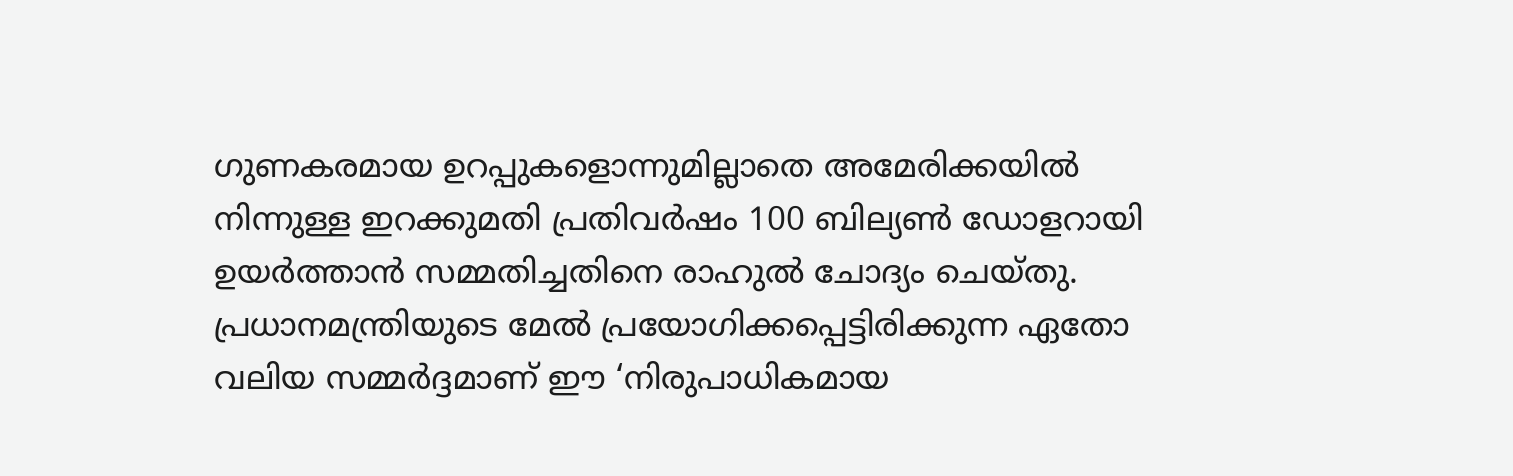ഗുണകരമായ ഉറപ്പുകളൊന്നുമില്ലാതെ അമേരിക്കയില്‍ നിന്നുള്ള ഇറക്കുമതി പ്രതിവര്‍ഷം 100 ബില്യണ്‍ ഡോളറായി ഉയര്‍ത്താന്‍ സമ്മതിച്ചതിനെ രാഹുല്‍ ചോദ്യം ചെയ്തു. പ്രധാനമന്ത്രിയുടെ മേല്‍ പ്രയോഗിക്കപ്പെട്ടിരിക്കുന്ന ഏതോ വലിയ സമ്മര്‍ദ്ദമാണ് ഈ ‘നിരുപാധികമായ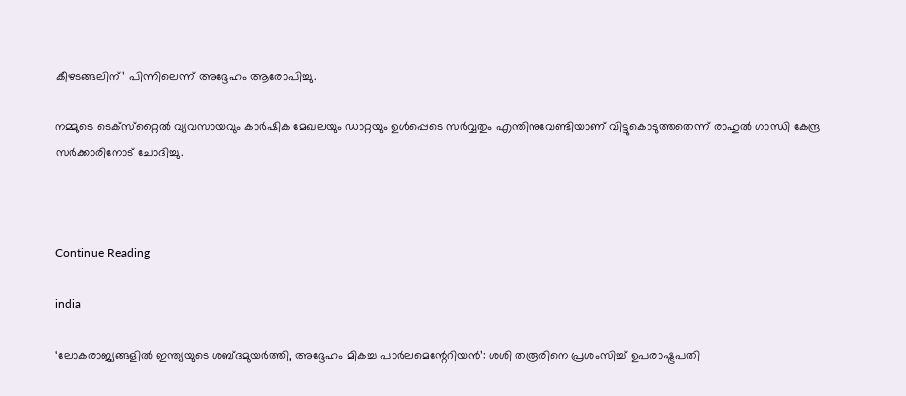കീഴടങ്ങലിന്’ പിന്നിലെന്ന് അദ്ദേഹം ആരോപിച്ചു.

നമ്മുടെ ടെക്‌സ്‌റ്റൈല്‍ വ്യവസായവും കാര്‍ഷിക മേഖലയും ഡാറ്റയും ഉള്‍പ്പെടെ സര്‍വ്വതും എന്തിനുവേണ്ടിയാണ് വിട്ടുകൊടുത്തതെന്ന് രാഹുല്‍ ഗാന്ധി കേന്ദ്ര സര്‍ക്കാരിനോട് ചോദിച്ചു.



Continue Reading

india

‘ലോകരാജ്യങ്ങളില്‍ ഇന്ത്യയുടെ ശബ്ദമുയര്‍ത്തി, അദ്ദേഹം മികച്ച പാര്‍ലമെന്റേറിയന്‍’: ശശി തരൂരിനെ പ്രശംസിച്ച് ഉപരാഷ്ട്രപതി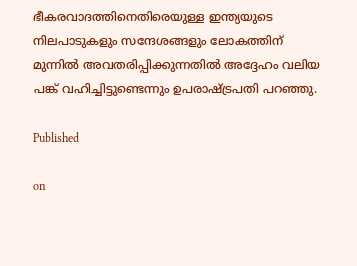ഭീകരവാദത്തിനെതിരെയുള്ള ഇന്ത്യയുടെ നിലപാടുകളും സന്ദേശങ്ങളും ലോകത്തിന് മുന്നില്‍ അവതരിപ്പിക്കുന്നതില്‍ അദ്ദേഹം വലിയ പങ്ക് വഹിച്ചിട്ടുണ്ടെന്നും ഉപരാഷ്ട്രപതി പറഞ്ഞു.

Published

on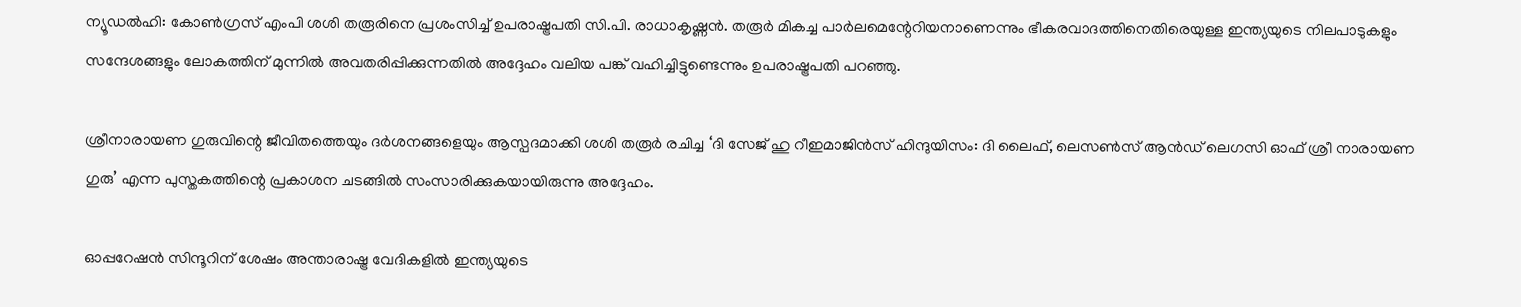ന്യൂഡല്‍ഹി: കോണ്‍ഗ്രസ് എംപി ശശി തരൂരിനെ പ്രശംസിച്ച് ഉപരാഷ്ട്രപതി സി.പി. രാധാകൃഷ്ണന്‍. തരൂര്‍ മികച്ച പാര്‍ലമെന്റേറിയനാണെന്നും ഭീകരവാദത്തിനെതിരെയുള്ള ഇന്ത്യയുടെ നിലപാടുകളും സന്ദേശങ്ങളും ലോകത്തിന് മുന്നില്‍ അവതരിപ്പിക്കുന്നതില്‍ അദ്ദേഹം വലിയ പങ്ക് വഹിച്ചിട്ടുണ്ടെന്നും ഉപരാഷ്ട്രപതി പറഞ്ഞു.

ശ്രീനാരായണ ഗുരുവിന്റെ ജീവിതത്തെയും ദര്‍ശനങ്ങളെയും ആസ്പദമാക്കി ശശി തരൂര്‍ രചിച്ച ‘ദി സേജ് ഹു റീഇമാജിന്‍സ് ഹിന്ദുയിസം: ദി ലൈഫ്, ലെസണ്‍സ് ആന്‍ഡ് ലെഗസി ഓഫ് ശ്രീ നാരായണ ഗുരു’ എന്ന പുസ്തകത്തിന്റെ പ്രകാശന ചടങ്ങില്‍ സംസാരിക്കുകയായിരുന്നു അദ്ദേഹം.

ഓപ്പറേഷന്‍ സിന്ദൂറിന് ശേഷം അന്താരാഷ്ട്ര വേദികളില്‍ ഇന്ത്യയുടെ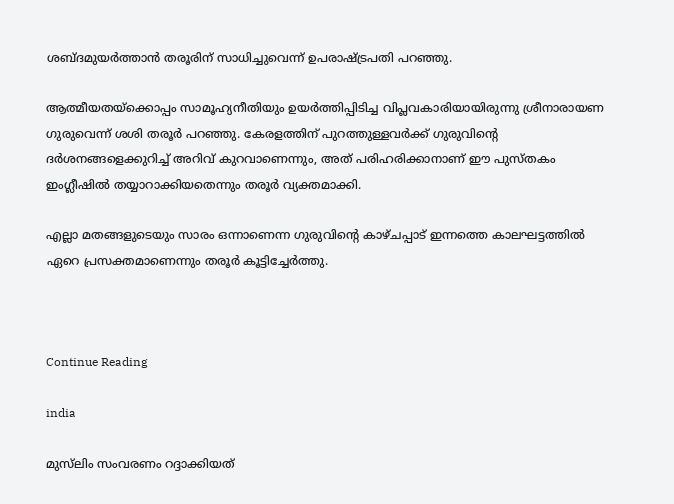ശബ്ദമുയര്‍ത്താന്‍ തരൂരിന് സാധിച്ചുവെന്ന് ഉപരാഷ്ട്രപതി പറഞ്ഞു.

ആത്മീയതയ്‌ക്കൊപ്പം സാമൂഹ്യനീതിയും ഉയര്‍ത്തിപ്പിടിച്ച വിപ്ലവകാരിയായിരുന്നു ശ്രീനാരായണ ഗുരുവെന്ന് ശശി തരൂര്‍ പറഞ്ഞു. കേരളത്തിന് പുറത്തുള്ളവര്‍ക്ക് ഗുരുവിന്റെ ദര്‍ശനങ്ങളെക്കുറിച്ച് അറിവ് കുറവാണെന്നും, അത് പരിഹരിക്കാനാണ് ഈ പുസ്തകം ഇംഗ്ലീഷില്‍ തയ്യാറാക്കിയതെന്നും തരൂര്‍ വ്യക്തമാക്കി.

എല്ലാ മതങ്ങളുടെയും സാരം ഒന്നാണെന്ന ഗുരുവിന്റെ കാഴ്ചപ്പാട് ഇന്നത്തെ കാലഘട്ടത്തില്‍ ഏറെ പ്രസക്തമാണെന്നും തരൂര്‍ കൂട്ടിച്ചേര്‍ത്തു.



Continue Reading

india

മുസ്‌ലിം സംവരണം റദ്ദാക്കിയത്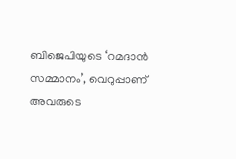ബിജെപിയുടെ ‘റമദാന്‍ സമ്മാനം’, വെറുപ്പാണ് അവരുടെ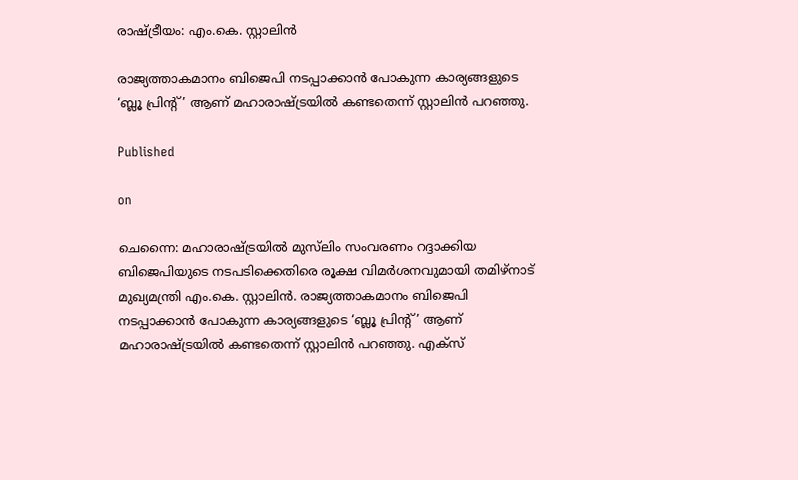രാഷ്ട്രീയം: എം.കെ. സ്റ്റാലിന്‍

രാജ്യത്താകമാനം ബിജെപി നടപ്പാക്കാന്‍ പോകുന്ന കാര്യങ്ങളുടെ ‘ബ്ലൂ പ്രിന്റ്’ ആണ് മഹാരാഷ്ട്രയില്‍ കണ്ടതെന്ന് സ്റ്റാലിന്‍ പറഞ്ഞു.

Published

on

ചെന്നൈ: മഹാരാഷ്ട്രയില്‍ മുസ്‌ലിം സംവരണം റദ്ദാക്കിയ ബിജെപിയുടെ നടപടിക്കെതിരെ രൂക്ഷ വിമര്‍ശനവുമായി തമിഴ്നാട് മുഖ്യമന്ത്രി എം.കെ. സ്റ്റാലിന്‍. രാജ്യത്താകമാനം ബിജെപി നടപ്പാക്കാന്‍ പോകുന്ന കാര്യങ്ങളുടെ ‘ബ്ലൂ പ്രിന്റ്’ ആണ് മഹാരാഷ്ട്രയില്‍ കണ്ടതെന്ന് സ്റ്റാലിന്‍ പറഞ്ഞു. എക്‌സ്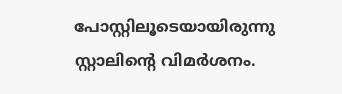പോസ്റ്റിലൂടെയായിരുന്നു സ്റ്റാലിന്റെ വിമര്‍ശനം.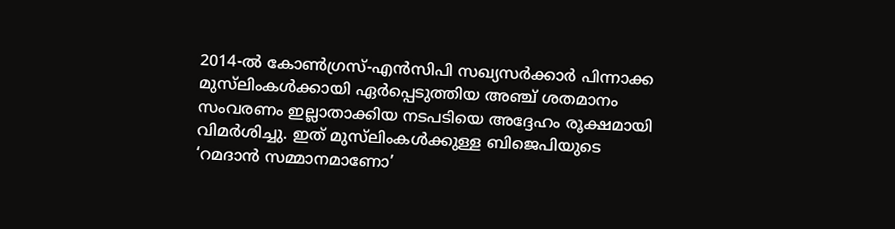2014-ല്‍ കോണ്‍ഗ്രസ്-എന്‍സിപി സഖ്യസര്‍ക്കാര്‍ പിന്നാക്ക മുസ്‌ലിംകള്‍ക്കായി ഏര്‍പ്പെടുത്തിയ അഞ്ച് ശതമാനം സംവരണം ഇല്ലാതാക്കിയ നടപടിയെ അദ്ദേഹം രൂക്ഷമായി വിമര്‍ശിച്ചു. ഇത് മുസ്‌ലിംകള്‍ക്കുള്ള ബിജെപിയുടെ ‘റമദാന്‍ സമ്മാനമാണോ’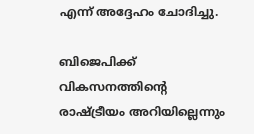എന്ന് അദ്ദേഹം ചോദിച്ചു.

ബിജെപിക്ക് വികസനത്തിന്റെ രാഷ്ട്രീയം അറിയില്ലെന്നും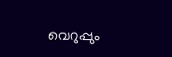വെറുപ്പും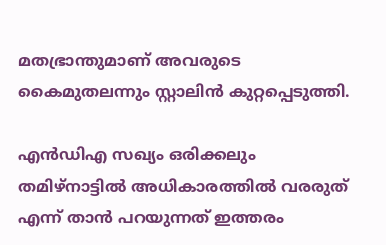മതഭ്രാന്തുമാണ് അവരുടെ കൈമുതലന്നും സ്റ്റാലിന്‍ കുറ്റപ്പെടുത്തി.

എന്‍ഡിഎ സഖ്യം ഒരിക്കലും തമിഴ്നാട്ടില്‍ അധികാരത്തില്‍ വരരുത് എന്ന് താന്‍ പറയുന്നത് ഇത്തരം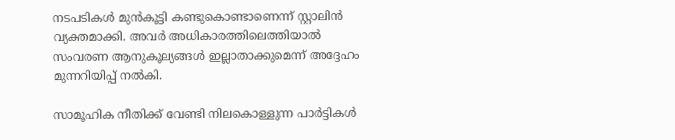നടപടികള്‍ മുന്‍കൂട്ടി കണ്ടുകൊണ്ടാണെന്ന് സ്റ്റാലിന്‍ വ്യക്തമാക്കി. അവര്‍ അധികാരത്തിലെത്തിയാല്‍ സംവരണ ആനുകൂല്യങ്ങള്‍ ഇല്ലാതാക്കുമെന്ന് അദ്ദേഹം മുന്നറിയിപ്പ് നല്‍കി.

സാമൂഹിക നീതിക്ക് വേണ്ടി നിലകൊള്ളുന്ന പാര്‍ട്ടികള്‍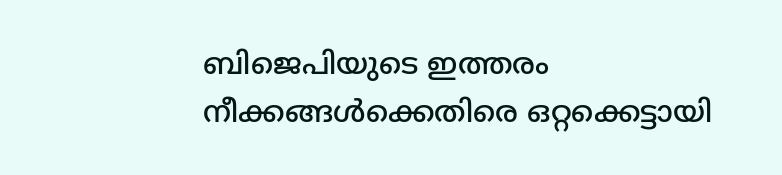ബിജെപിയുടെ ഇത്തരം നീക്കങ്ങള്‍ക്കെതിരെ ഒറ്റക്കെട്ടായി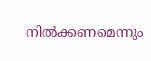നില്‍ക്കണമെന്നും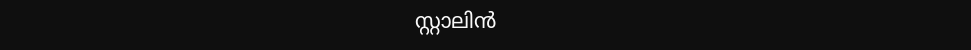സ്റ്റാലിന്‍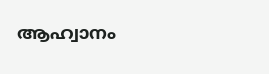ആഹ്വാനം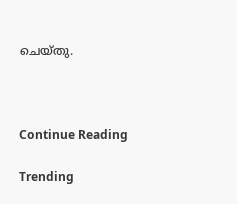ചെയ്തു.



Continue Reading

Trending